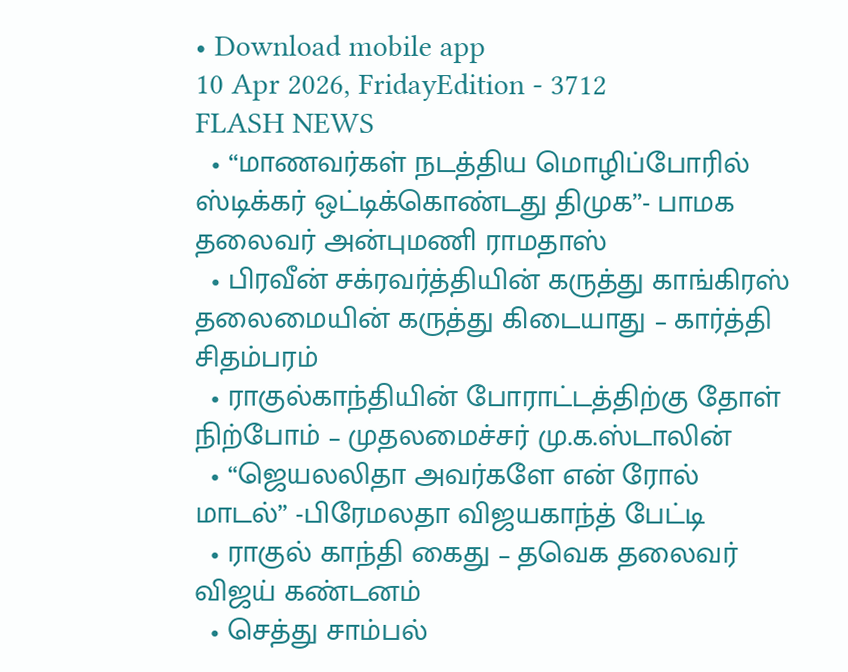• Download mobile app
10 Apr 2026, FridayEdition - 3712
FLASH NEWS
  • “மாணவர்கள் நடத்திய மொழிப்போரில் ஸ்டிக்கர் ஒட்டிக்கொண்டது திமுக”- பாமக தலைவர் அன்புமணி ராமதாஸ்
  • பிரவீன் சக்ரவர்த்தியின் கருத்து காங்கிரஸ் தலைமையின் கருத்து கிடையாது – கார்த்தி சிதம்பரம்
  • ராகுல்காந்தியின் போராட்டத்திற்கு தோள் நிற்போம் – முதலமைச்சர் மு.க.ஸ்டாலின்
  • “ஜெயலலிதா அவர்களே என் ரோல் மாடல்” -பிரேமலதா விஜயகாந்த் பேட்டி
  • ராகுல் காந்தி கைது – தவெக தலைவர் விஜய் கண்டனம்
  • செத்து சாம்பல்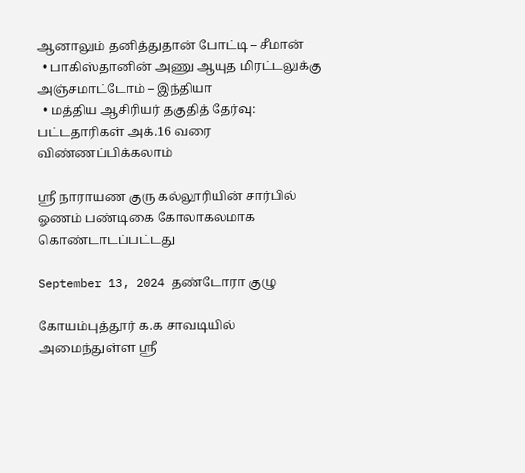ஆனாலும் தனித்துதான் போட்டி – சீமான்
  • பாகிஸ்தானின் அணு ஆயுத மிரட்டலுக்கு அஞ்சமாட்டோம் – இந்தியா
  • மத்திய ஆசிரியர் தகுதித் தேர்வு: பட்டதாரிகள் அக்.16 வரை விண்ணப்பிக்கலாம்

ஸ்ரீ நாராயண குரு கல்லூரியின் சார்பில் ஓணம் பண்டிகை கோலாகலமாக கொண்டாடப்பட்டது

September 13, 2024 தண்டோரா குழு

கோயம்புத்தூர் க.க சாவடியில் அமைந்துள்ள ஸ்ரீ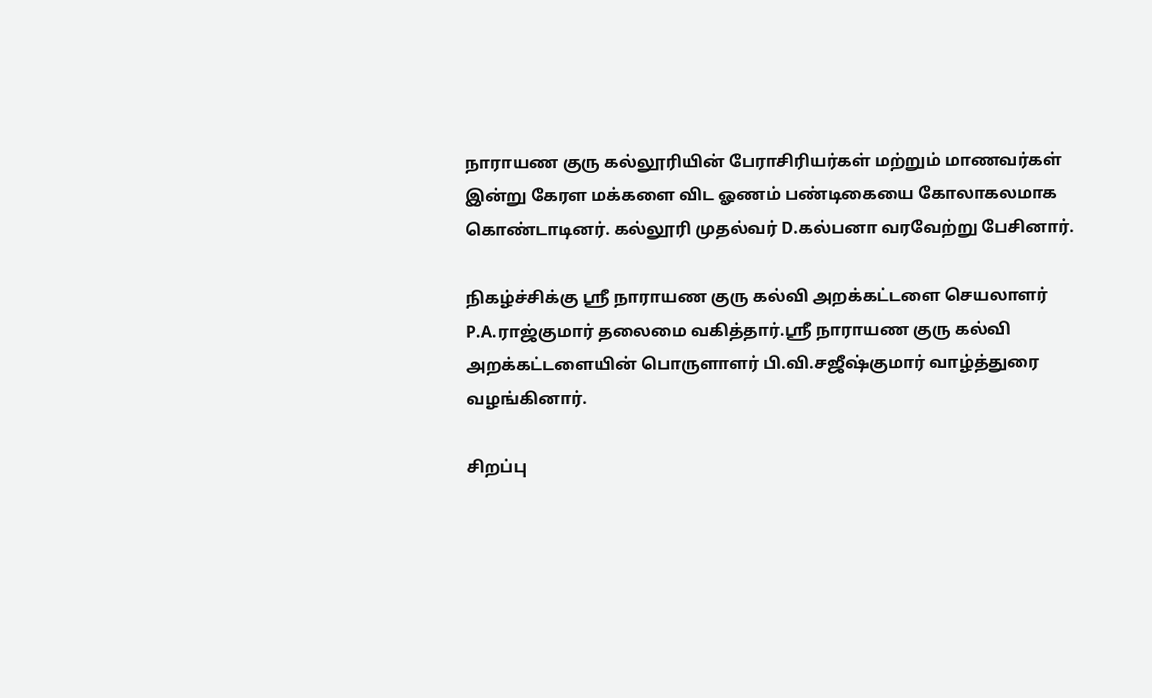நாராயண குரு கல்லூரியின் பேராசிரியர்கள் மற்றும் மாணவர்கள் இன்று கேரள மக்களை விட ஓணம் பண்டிகையை கோலாகலமாக கொண்டாடினர். கல்லூரி முதல்வர் D.கல்பனா வரவேற்று பேசினார்.

நிகழ்ச்சிக்கு ஸ்ரீ நாராயண குரு கல்வி அறக்கட்டளை செயலாளர் P.A.ராஜ்குமார் தலைமை வகித்தார்.ஸ்ரீ நாராயண குரு கல்வி அறக்கட்டளையின் பொருளாளர் பி.வி.சஜீஷ்குமார் வாழ்த்துரை வழங்கினார்.

சிறப்பு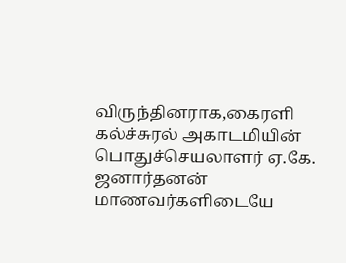விருந்தினராக,கைரளி கல்ச்சுரல் அகாடமியின் பொதுச்செயலாளர் ஏ.கே. ஜனார்தனன் மாணவர்களிடையே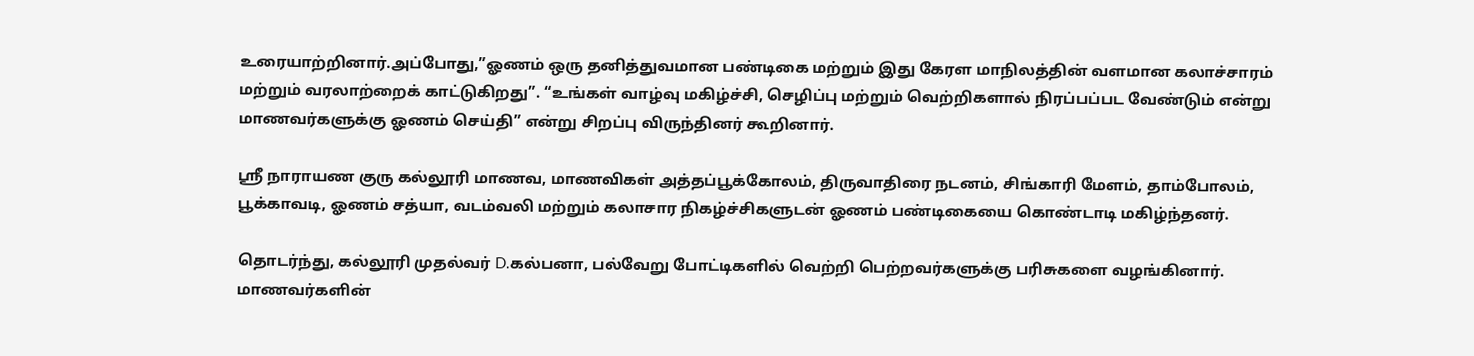உரையாற்றினார்.அப்போது,”ஓணம் ஒரு தனித்துவமான பண்டிகை மற்றும் இது கேரள மாநிலத்தின் வளமான கலாச்சாரம் மற்றும் வரலாற்றைக் காட்டுகிறது”. “உங்கள் வாழ்வு மகிழ்ச்சி, செழிப்பு மற்றும் வெற்றிகளால் நிரப்பப்பட வேண்டும் என்று மாணவர்களுக்கு ஓணம் செய்தி” என்று சிறப்பு விருந்தினர் கூறினார்.

ஸ்ரீ நாராயண குரு கல்லூரி மாணவ, மாணவிகள் அத்தப்பூக்கோலம், திருவாதிரை நடனம், சிங்காரி மேளம், தாம்போலம், பூக்காவடி, ஓணம் சத்யா, வடம்வலி மற்றும் கலாசார நிகழ்ச்சிகளுடன் ஓணம் பண்டிகையை கொண்டாடி மகிழ்ந்தனர்.

தொடர்ந்து, கல்லூரி முதல்வர் D.கல்பனா, பல்வேறு போட்டிகளில் வெற்றி பெற்றவர்களுக்கு பரிசுகளை வழங்கினார். மாணவர்களின்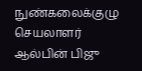நுண்கலைக்குழு செயலாளர் ஆல்பின் பிஜு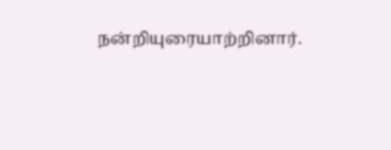நன்றியுரையாற்றினார்.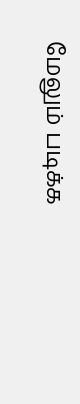மேலும் படிக்க